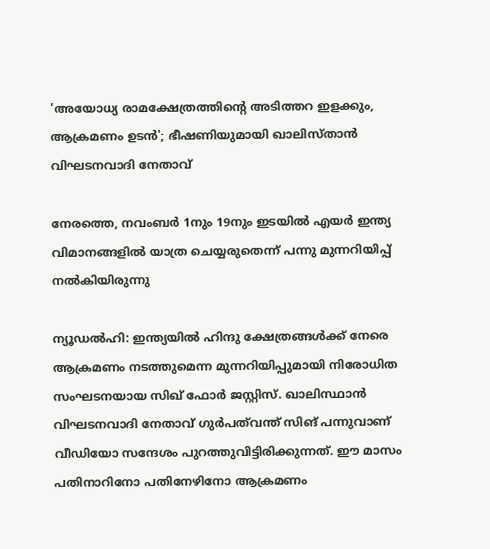'അയോധ്യ രാമക്ഷേത്രത്തിന്റെ അടിത്തറ ഇളക്കും, ആക്രമണം ഉടന്‍'; ഭീഷണിയുമായി ഖാലിസ്താന്‍ വിഘടനവാദി നേതാവ്

നേരത്തെ, നവംബര്‍ 1നും 19നും ഇടയില്‍ എയര്‍ ഇന്ത്യ വിമാനങ്ങളില്‍ യാത്ര ചെയ്യരുതെന്ന് പന്നു മുന്നറിയിപ്പ് നല്‍കിയിരുന്നു

ന്യൂഡല്‍ഹി: ഇന്ത്യയില്‍ ഹിന്ദു ക്ഷേത്രങ്ങള്‍ക്ക് നേരെ ആക്രമണം നടത്തുമെന്ന മുന്നറിയിപ്പുമായി നിരോധിത സംഘടനയായ സിഖ് ഫോര്‍ ജസ്റ്റിസ്. ഖാലിസ്ഥാന്‍ വിഘടനവാദി നേതാവ് ഗുര്‍പത്‌വന്ത് സിങ് പന്നുവാണ് വീഡിയോ സന്ദേശം പുറത്തുവിട്ടിരിക്കുന്നത്. ഈ മാസം പതിനാറിനോ പതിനേഴിനോ ആക്രമണം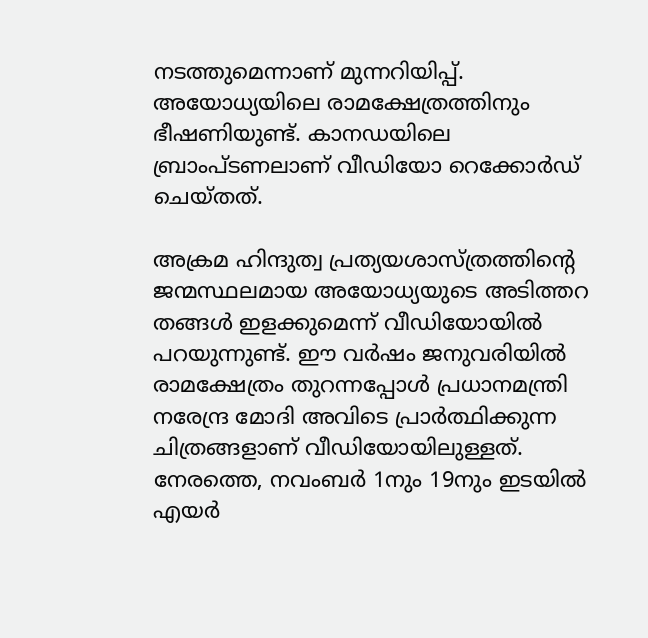നടത്തുമെന്നാണ് മുന്നറിയിപ്പ്. അയോധ്യയിലെ രാമക്ഷേത്രത്തിനും ഭീഷണിയുണ്ട്. കാനഡയിലെ ബ്രാംപ്ടണലാണ് വീഡിയോ റെക്കോര്‍ഡ് ചെയ്തത്.

അക്രമ ഹിന്ദുത്വ പ്രത്യയശാസ്ത്രത്തിന്റെ ജന്മസ്ഥലമായ അയോധ്യയുടെ അടിത്തറ തങ്ങള്‍ ഇളക്കുമെന്ന് വീഡിയോയില്‍ പറയുന്നുണ്ട്. ഈ വര്‍ഷം ജനുവരിയില്‍ രാമക്ഷേത്രം തുറന്നപ്പോള്‍ പ്രധാനമന്ത്രി നരേന്ദ്ര മോദി അവിടെ പ്രാര്‍ത്ഥിക്കുന്ന ചിത്രങ്ങളാണ് വീഡിയോയിലുള്ളത്. നേരത്തെ, നവംബര്‍ 1നും 19നും ഇടയില്‍ എയര്‍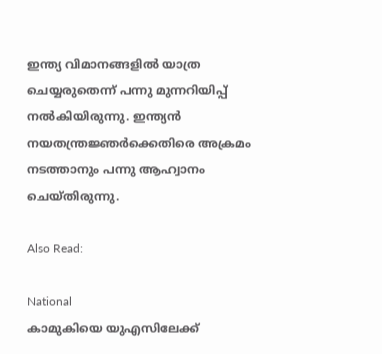ഇന്ത്യ വിമാനങ്ങളില്‍ യാത്ര ചെയ്യരുതെന്ന് പന്നു മുന്നറിയിപ്പ് നല്‍കിയിരുന്നു. ഇന്ത്യന്‍ നയതന്ത്രജ്ഞര്‍ക്കെതിരെ അക്രമം നടത്താനും പന്നു ആഹ്വാനം ചെയ്തിരുന്നു.

Also Read:

National
കാമുകിയെ യുഎസിലേക്ക്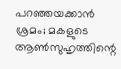പറഞ്ഞയക്കാൻ ശ്രമം; മകളുടെ ആൺസുഹൃത്തിന്റെ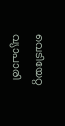വെടിയേറ്റ വ്യാപാരി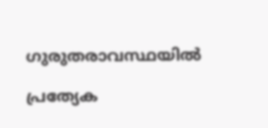ഗുരുതരാവസ്ഥയിൽ

പ്രത്യേക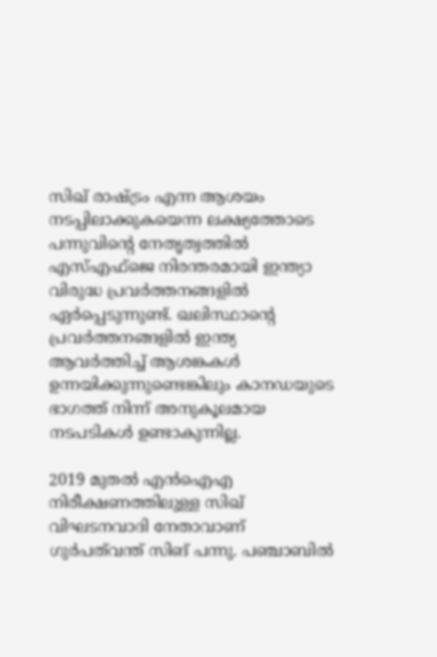സിഖ് രാഷ്ട്രം എന്ന ആശയം നടപ്പിലാക്കുകയെന്ന ലക്ഷ്യത്തോടെ പന്നുവിന്റെ നേതൃത്വത്തില്‍ എസ്എഫ്‌ജെ നിരന്തരമായി ഇന്ത്യാ വിരുദ്ധ പ്രവര്‍ത്തനങ്ങളില്‍ ഏര്‍പ്പെടുന്നുണ്ട്. ഖലിസ്ഥാന്റെ പ്രവര്‍ത്തനങ്ങളില്‍ ഇന്ത്യ ആവര്‍ത്തിച്ച് ആശങ്കകള്‍ ഉന്നയിക്കുന്നുണ്ടെങ്കിലും കാനഡയുടെ ഭാഗത്ത് നിന്ന് അനുകൂലമായ നടപടികള്‍ ഉണ്ടാകുന്നില്ല.

2019 മുതല്‍ എന്‍ഐഎ നിരീക്ഷണത്തിലുള്ള സിഖ് വിഘടനവാദി നേതാവാണ് ഗുര്‍പത്‌വന്ത് സിങ് പന്നു. പഞ്ചാബില്‍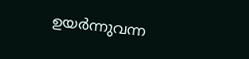ഉയര്‍ന്നുവന്ന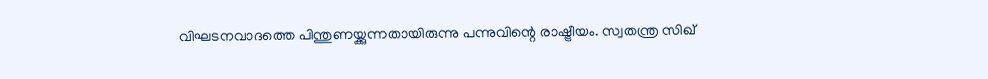വിഘടനവാദത്തെ പിന്തുണയ്ക്കുന്നതായിരുന്നു പന്നുവിന്റെ രാഷ്ട്രീയം. സ്വതന്ത്ര സിഖ്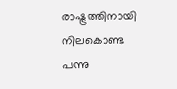രാഷ്ട്രത്തിനായി നിലകൊണ്ട പന്നു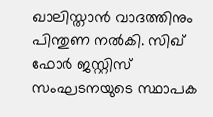ഖാലിസ്താന്‍ വാദത്തിനും പിന്തുണ നല്‍കി. സിഖ് ഫോര്‍ ജസ്റ്റിസ് സംഘടനയുടെ സ്ഥാപക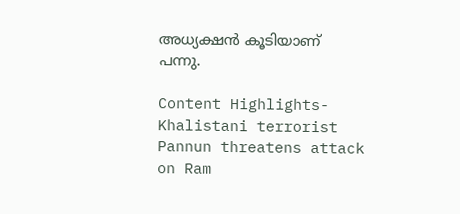അധ്യക്ഷന്‍ കൂടിയാണ് പന്നു.

Content Highlights- Khalistani terrorist Pannun threatens attack on Ram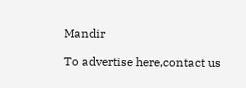Mandir

To advertise here,contact us